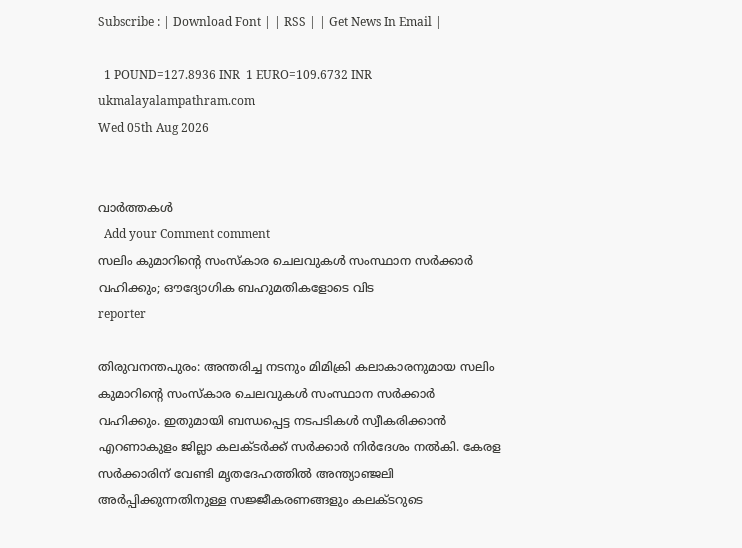Subscribe : | Download Font | | RSS | | Get News In Email |

  1 POUND=127.8936 INR  1 EURO=109.6732 INR
ukmalayalampathram.com
Wed 05th Aug 2026


വാര്‍ത്തകള്‍
  Add your Comment comment
സലിം കുമാറിന്റെ സംസ്‌കാര ചെലവുകള്‍ സംസ്ഥാന സര്‍ക്കാര്‍ വഹിക്കും; ഔദ്യോഗിക ബഹുമതികളോടെ വിട
reporter

തിരുവനന്തപുരം: അന്തരിച്ച നടനും മിമിക്രി കലാകാരനുമായ സലിം കുമാറിന്റെ സംസ്‌കാര ചെലവുകള്‍ സംസ്ഥാന സര്‍ക്കാര്‍ വഹിക്കും. ഇതുമായി ബന്ധപ്പെട്ട നടപടികള്‍ സ്വീകരിക്കാന്‍ എറണാകുളം ജില്ലാ കലക്ടര്‍ക്ക് സര്‍ക്കാര്‍ നിര്‍ദേശം നല്‍കി. കേരള സര്‍ക്കാരിന് വേണ്ടി മൃതദേഹത്തില്‍ അന്ത്യാഞ്ജലി അര്‍പ്പിക്കുന്നതിനുള്ള സജ്ജീകരണങ്ങളും കലക്ടറുടെ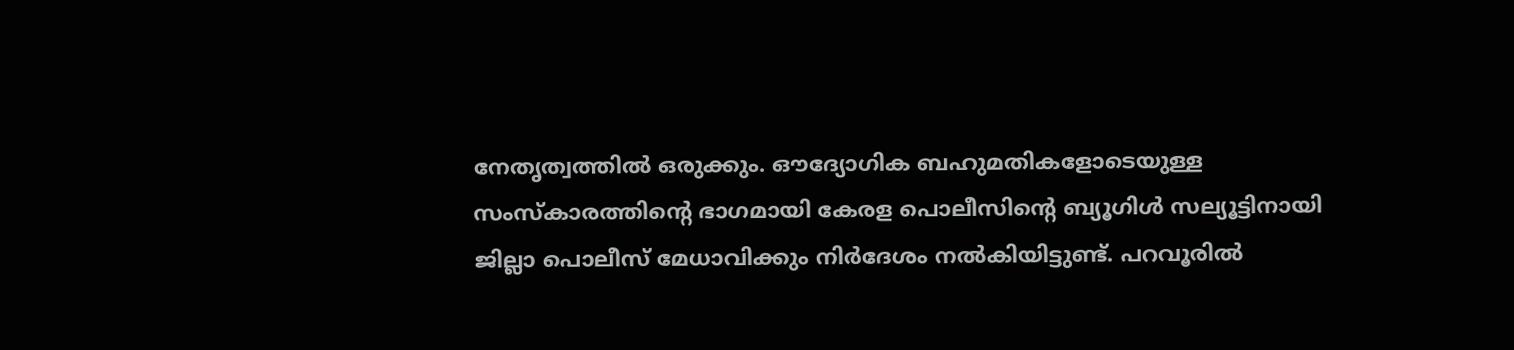നേതൃത്വത്തില്‍ ഒരുക്കും. ഔദ്യോഗിക ബഹുമതികളോടെയുള്ള സംസ്‌കാരത്തിന്റെ ഭാഗമായി കേരള പൊലീസിന്റെ ബ്യൂഗിള്‍ സല്യൂട്ടിനായി ജില്ലാ പൊലീസ് മേധാവിക്കും നിര്‍ദേശം നല്‍കിയിട്ടുണ്ട്. പറവൂരില്‍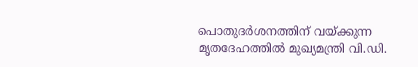പൊതുദര്‍ശനത്തിന് വയ്ക്കുന്ന മൃതദേഹത്തില്‍ മുഖ്യമന്ത്രി വി.ഡി.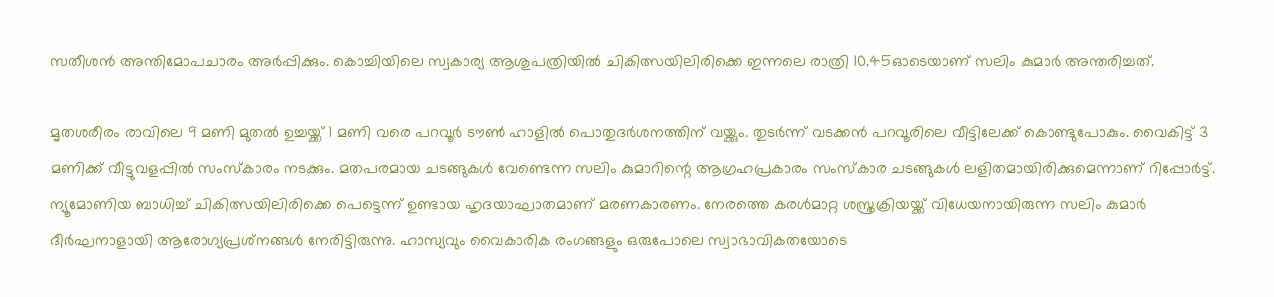സതീശന്‍ അന്തിമോപചാരം അര്‍പ്പിക്കും. കൊച്ചിയിലെ സ്വകാര്യ ആശുപത്രിയില്‍ ചികിത്സയിലിരിക്കെ ഇന്നലെ രാത്രി 10.45ഓടെയാണ് സലിം കുമാര്‍ അന്തരിച്ചത്.

മൃതശരീരം രാവിലെ 9 മണി മുതല്‍ ഉച്ചയ്ക്ക് 1 മണി വരെ പറവൂര്‍ ടൗണ്‍ ഹാളില്‍ പൊതുദര്‍ശനത്തിന് വയ്ക്കും. തുടര്‍ന്ന് വടക്കന്‍ പറവൂരിലെ വീട്ടിലേക്ക് കൊണ്ടുപോകും. വൈകിട്ട് 3 മണിക്ക് വീട്ടുവളപ്പില്‍ സംസ്‌കാരം നടക്കും. മതപരമായ ചടങ്ങുകള്‍ വേണ്ടെന്ന സലിം കുമാറിന്റെ ആഗ്രഹപ്രകാരം സംസ്‌കാര ചടങ്ങുകള്‍ ലളിതമായിരിക്കുമെന്നാണ് റിപ്പോര്‍ട്ട്. ന്യൂമോണിയ ബാധിച്ച് ചികിത്സയിലിരിക്കെ പെട്ടെന്ന് ഉണ്ടായ ഹൃദയാഘാതമാണ് മരണകാരണം. നേരത്തെ കരള്‍മാറ്റ ശസ്ത്രക്രിയയ്ക്ക് വിധേയനായിരുന്ന സലിം കുമാര്‍ ദീര്‍ഘനാളായി ആരോഗ്യപ്രശ്‌നങ്ങള്‍ നേരിട്ടിരുന്നു. ഹാസ്യവും വൈകാരിക രംഗങ്ങളും ഒരുപോലെ സ്വാഭാവികതയോടെ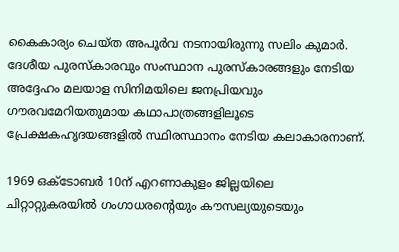കൈകാര്യം ചെയ്ത അപൂര്‍വ നടനായിരുന്നു സലിം കുമാര്‍. ദേശീയ പുരസ്‌കാരവും സംസ്ഥാന പുരസ്‌കാരങ്ങളും നേടിയ അദ്ദേഹം മലയാള സിനിമയിലെ ജനപ്രിയവും ഗൗരവമേറിയതുമായ കഥാപാത്രങ്ങളിലൂടെ പ്രേക്ഷകഹൃദയങ്ങളില്‍ സ്ഥിരസ്ഥാനം നേടിയ കലാകാരനാണ്.

1969 ഒക്ടോബര്‍ 10ന് എറണാകുളം ജില്ലയിലെ ചിറ്റാറ്റുകരയില്‍ ഗംഗാധരന്റെയും കൗസല്യയുടെയും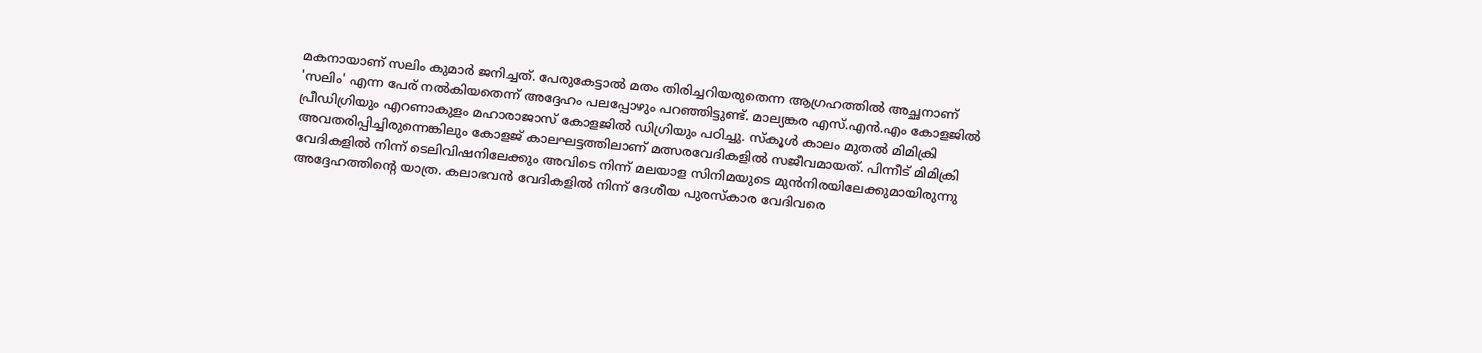മകനായാണ് സലിം കുമാര്‍ ജനിച്ചത്. പേരുകേട്ടാല്‍ മതം തിരിച്ചറിയരുതെന്ന ആഗ്രഹത്തില്‍ അച്ഛനാണ് 'സലിം' എന്ന പേര് നല്‍കിയതെന്ന് അദ്ദേഹം പലപ്പോഴും പറഞ്ഞിട്ടുണ്ട്. മാല്യങ്കര എസ്.എന്‍.എം കോളജില്‍ പ്രീഡിഗ്രിയും എറണാകുളം മഹാരാജാസ് കോളജില്‍ ഡിഗ്രിയും പഠിച്ചു. സ്‌കൂള്‍ കാലം മുതല്‍ മിമിക്രി അവതരിപ്പിച്ചിരുന്നെങ്കിലും കോളജ് കാലഘട്ടത്തിലാണ് മത്സരവേദികളില്‍ സജീവമായത്. പിന്നീട് മിമിക്രി വേദികളില്‍ നിന്ന് ടെലിവിഷനിലേക്കും അവിടെ നിന്ന് മലയാള സിനിമയുടെ മുന്‍നിരയിലേക്കുമായിരുന്നു അദ്ദേഹത്തിന്റെ യാത്ര. കലാഭവന്‍ വേദികളില്‍ നിന്ന് ദേശീയ പുരസ്‌കാര വേദിവരെ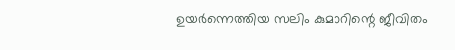ഉയര്‍ന്നെത്തിയ സലിം കുമാറിന്റെ ജീവിതം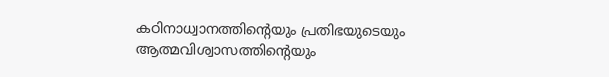കഠിനാധ്വാനത്തിന്റെയും പ്രതിഭയുടെയും ആത്മവിശ്വാസത്തിന്റെയും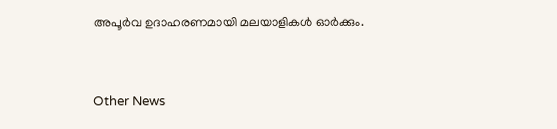അപൂര്‍വ ഉദാഹരണമായി മലയാളികള്‍ ഓര്‍ക്കും.


Other News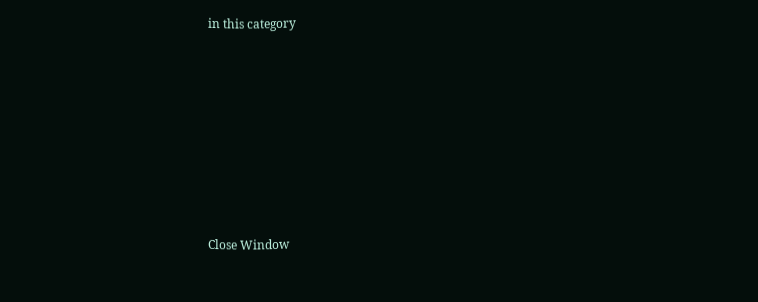in this category








Close Window